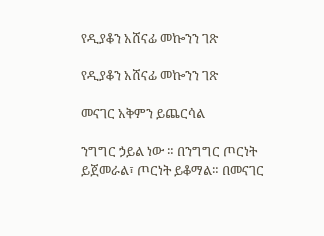የዲያቆን አሸናፊ መኰንን ገጽ

የዲያቆን አሸናፊ መኰንን ገጽ

መናገር አቅምን ይጨርሳል

ንግግር ኃይል ነው ። በንግግር ጦርነት ይጀመራል፣ ጦርነት ይቆማል። በመናገር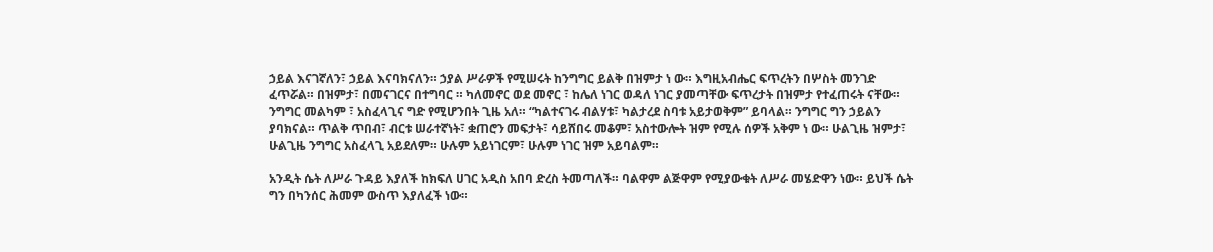ኃይል እናገኛለን፣ ኃይል እናባክናለን። ኃያል ሥራዎች የሚሠሩት ከንግግር ይልቅ በዝምታ ነ ው። እግዚአብሔር ፍጥረትን በሦስት መንገድ ፈጥሯል። በዝምታ፣ በመናገርና በተግባር ። ካለመኖር ወደ መኖር ፣ ከሌለ ነገር ወዳለ ነገር ያመጣቸው ፍጥረታት በዝምታ የተፈጠሩት ናቸው። ንግግር መልካም ፣ አስፈላጊና ግድ የሚሆንበት ጊዜ አለ። “ካልተናገሩ ብልሃቱ፣ ካልታረደ ስባቱ አይታወቅም” ይባላል። ንግግር ግን ኃይልን ያባክናል። ጥልቅ ጥበብ፣ ብርቱ ሠራተኛነት፣ ቋጠሮን መፍታት፣ ሳይሸበሩ መቆም፣ አስተውሎት ዝም የሚሉ ሰዎች አቅም ነ ው። ሁልጊዜ ዝምታ፣ ሁልጊዜ ንግግር አስፈላጊ አይደለም። ሁሉም አይነገርም፣ ሁሉም ነገር ዝም አይባልም።

አንዲት ሴት ለሥራ ጉዳይ እያለች ከክፍለ ሀገር አዲስ አበባ ድረስ ትመጣለች። ባልዋም ልጅዋም የሚያውቁት ለሥራ መሄድዋን ነው። ይህች ሴት ግን በካንሰር ሕመም ውስጥ እያለፈች ነው።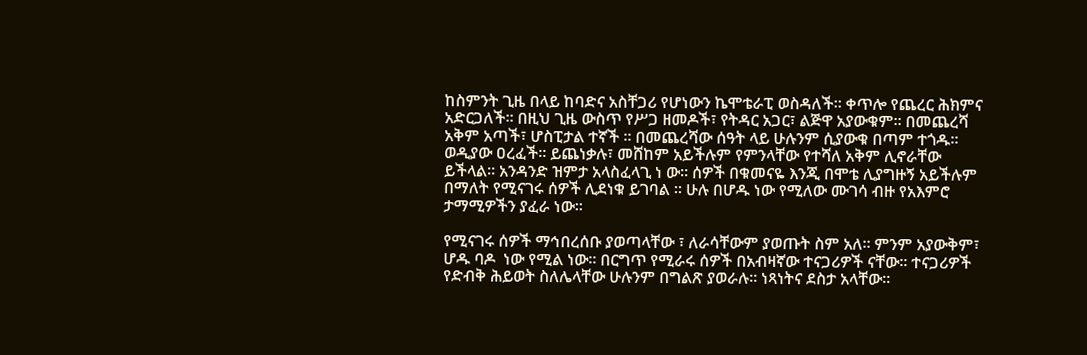ከስምንት ጊዜ በላይ ከባድና አስቸጋሪ የሆነውን ኬሞቴራፒ ወስዳለች። ቀጥሎ የጨረር ሕክምና አድርጋለች። በዚህ ጊዜ ውስጥ የሥጋ ዘመዶች፣ የትዳር አጋር፣ ልጅዋ አያውቁም። በመጨረሻ አቅም አጣች፣ ሆስፒታል ተኛች ። በመጨረሻው ሰዓት ላይ ሁሉንም ሲያውቁ በጣም ተጎዱ። ወዲያው ዐረፈች። ይጨነቃሉ፣ መሸከም አይችሉም የምንላቸው የተሻለ አቅም ሊኖራቸው ይችላል። አንዳንድ ዝምታ አላስፈላጊ ነ ው። ሰዎች በቁመናዬ እንጂ በሞቴ ሊያግዙኝ አይችሉም በማለት የሚናገሩ ሰዎች ሊደነቁ ይገባል ። ሁሉ በሆዱ ነው የሚለው ሙገሳ ብዙ የአእምሮ ታማሚዎችን ያፈራ ነው።

የሚናገሩ ሰዎች ማኅበረሰቡ ያወጣላቸው ፣ ለራሳቸውም ያወጡት ስም አለ። ምንም አያውቅም፣ ሆዱ ባዶ  ነው የሚል ነው። በርግጥ የሚራሩ ሰዎች በአብዛኛው ተናጋሪዎች ናቸው። ተናጋሪዎች የድብቅ ሕይወት ስለሌላቸው ሁሉንም በግልጽ ያወራሉ። ነጻነትና ደስታ አላቸው።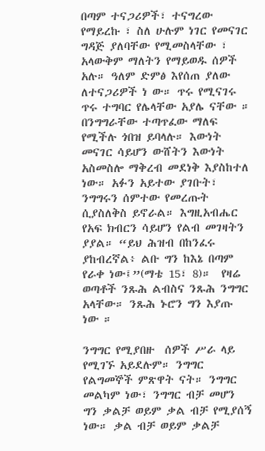በጣም ተናጋሪዎች፣ ተናግረው የማይረኩ ፣ ስለ ሁሉም ነገር የመናገር ግዳጅ ያለባቸው የሚመስላቸው ፣ አላውቅም ማለትን የማይወዱ ሰዎች አሉ። ዓለም ድምፅ እየሰጠ ያለው  ለተናጋሪዎች ነ ው። ጥሩ የሚናገሩ ጥሩ ተግባር የሌላቸው አያሌ ናቸው ። በንግግራቸው ተጣጥፈው ማለፍ የሚችሉ ጎበዝ ይባላሉ። እውነት መናገር ሳይሆን ውሸትን እውነት አስመስሎ ማቅረብ መደነቅ እያስከተለ ነው። አፉን አይተው ያገቡት፣ ንግግሩን ሰምተው የመረጡት ሲያስለቅስ ይኖራል። እግዚአብሔር የአፍ ክብርን ሳይሆን የልብ መገዛትን ያያል። “ይህ ሕዝብ በከንፈሩ ያከብረኛል፥ ልቡ ግን ከእኔ በጣም የራቀ ነው፤”(ማቴ 15፣ 8)።  የዛሬ ወጣቶች ንጹሕ ልብስና ንጹሕ ንግግር አላቸው። ንጹሕ ኑሮን ግን እያጡ ነው ።

ንግግር የሚያበዙ  ሰዎች ሥራ ላይ የሚገኙ አይደሉም። ንግግር የልግመኞች ምጽዋት ናት። ንግግር መልካም ነው፣ ንግግር ብቻ መሆን ግን ቃልቻ ወይም ቃል ብቻ የሚያሰኝ ነው። ቃል ብቻ ወይም ቃልቻ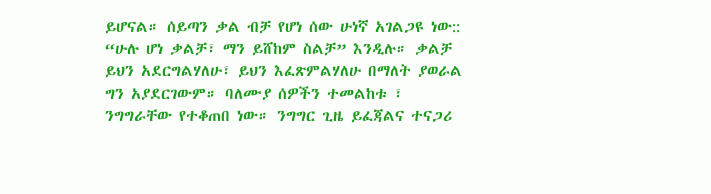ይሆናል። ሰይጣን ቃል ብቻ የሆነ ሰው ሁነኛ አገልጋዩ ነው:: “ሁሉ ሆነ ቃልቻ፣ ማን ይሸከም ስልቻ” እንዲሉ። ቃልቻ ይህን አደርግልሃለሁ፣ ይህን እፈጽምልሃለሁ በማለት ያወራል ግን አያደርገውም። ባለሙያ ሰዎችን ተመልከቱ ፣ ንግግራቸው የተቆጠበ ነው። ንግግር ጊዜ ይፈጃልና ተናጋሪ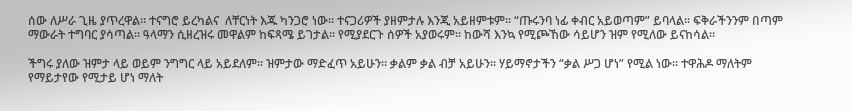ሰው ለሥራ ጊዜ ያጥረዋል። ተናግሮ ይረካልና  ለቸርነት እጁ ካንጋሮ ነው። ተናጋሪዎች ያዘምታሉ እንጂ አይዘምቱም። “ጡሩንባ ነፊ ቀብር አይወጣም” ይባላል። ፍቅራችንንም በጣም ማውራት ተግባር ያሳጣል። ዓላማን ሲዘረዝሩ መዋልም ከፍጻሜ ይገታል። የሚያደርጉ ሰዎች አያወሩም። ከውሻ እንኳ የሚጮኸው ሳይሆን ዝም የሚለው ይናከሳል።

ችግሩ ያለው ዝምታ ላይ ወይም ንግግር ላይ አይደለም። ዝምታው ማድፈጥ አይሁን። ቃልም ቃል ብቻ አይሁን። ሃይማኖታችን “ቃል ሥጋ ሆነ” የሚል ነው። ተዋሕዶ ማለትም የማይታየው የሚታይ ሆነ ማለት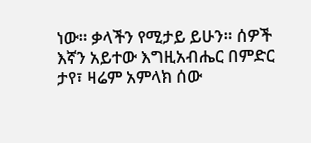ነው። ቃላችን የሚታይ ይሁን። ሰዎች እኛን አይተው እግዚአብሔር በምድር ታየ፣ ዛሬም አምላክ ሰው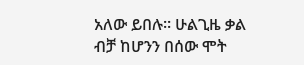አለው ይበሉ። ሁልጊዜ ቃል ብቻ ከሆንን በሰው ሞት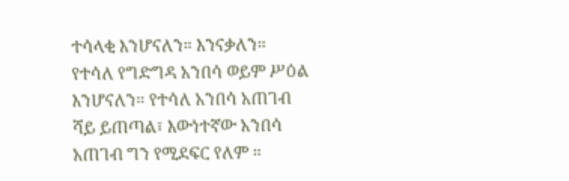ተሳላቂ እንሆናለን። እንናቃለን። የተሳለ የግድግዳ አንበሳ ወይም ሥዕል እንሆናለን። የተሳለ አንበሳ አጠገብ ሻይ ይጠጣል፣ እውነተኛው አንበሳ አጠገብ ግን የሚደፍር የለም ።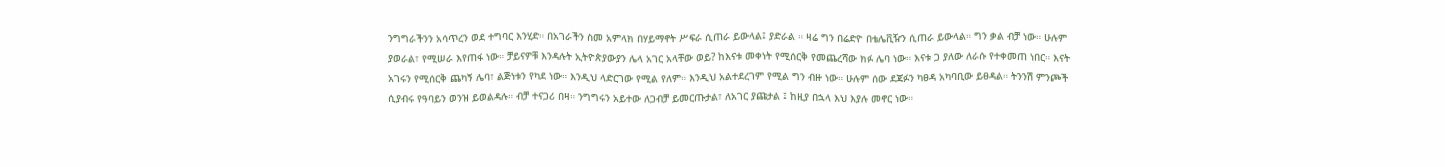ንግግራችንን አሳጥረን ወደ ተግባር እንሂድ። በአገራችን ስመ አምላክ በሃይማኖት ሥፍራ ሲጠራ ይውላል፤ ያድራል ። ዛሬ ግን በሬድዮ በቴሌቪዥን ሲጠራ ይውላል። ግን ቃል ብቻ ነው። ሁሉም ያወራል፣ የሚሠራ እየጠፋ ነው። ቻይናዎቹ እንዳሉት ኢትዮጵያውያን ሌላ አገር አላቸው ወይ? ከእናቱ መቀነት የሚሰርቅ የመጨረሻው ክፉ ሌባ ነው። እናቱ ጋ ያለው ለራሱ የተቀመጠ ነበር። እናት አገሩን የሚሰርቅ ጨካኝ ሌባ፣ ልጅነቱን የካደ ነው። እንዲህ ላድርገው የሚል የለም። እንዲህ አልተደረገም የሚል ግን ብዙ ነው። ሁሉም ሰው ደጃፉን ካፀዳ አካባቢው ይፀዳል። ትንንሽ ምንጮች ሲያብሩ የዓባይን ወንዝ ይወልዳሉ። ብቻ ተናጋሪ በዛ። ንግግሩን አይተው ለጋብቻ ይመርጡታል፣ ለአገር ያጩታል ፤ ከዚያ በኋላ እህ እያሉ መኖር ነው።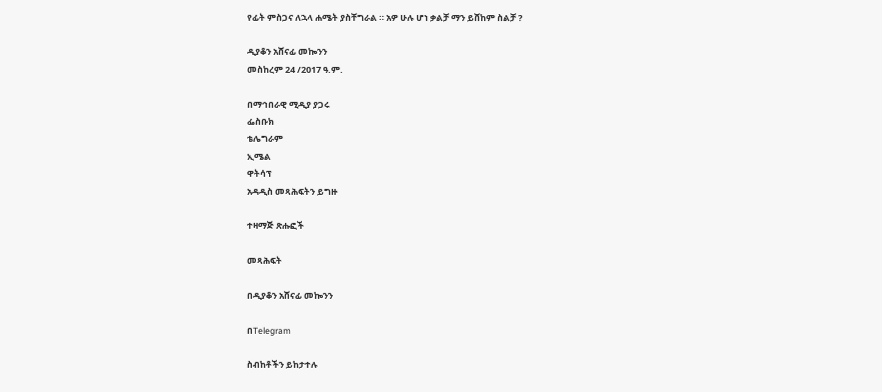የፊት ምስጋና ለኋላ ሐሜት ያስቸግራል ። አዎ ሁሉ ሆነ ቃልቻ ማን ይሸከም ስልቻ ?

ዲያቆን አሸናፊ መኰንን
መስከረም 24 /2017 ዓ.ም.

በማኅበራዊ ሚዲያ ያጋሩ
ፌስቡክ
ቴሌግራም
ኢሜል
ዋትሳፕ
አዳዲስ መጻሕፍትን ይግዙ

ተዛማጅ ጽሑፎች

መጻሕፍት

በዲያቆን አሸናፊ መኰንን

በTelegram

ስብከቶችን ይከታተሉ